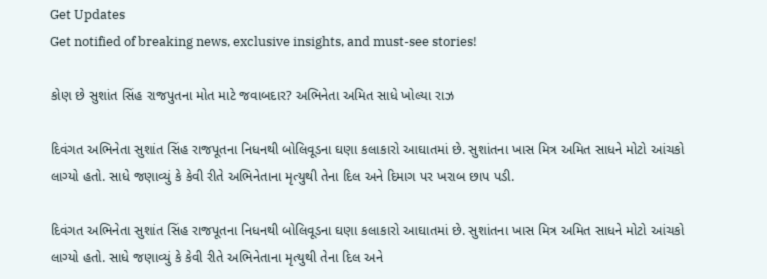Get Updates
Get notified of breaking news, exclusive insights, and must-see stories!

કોણ છે સુશાંત સિંહ રાજપુતના મોત માટે જવાબદાર? અભિનેતા અમિત સાધે ખોલ્યા રાઝ

દિવંગત અભિનેતા સુશાંત સિંહ રાજપૂતના નિધનથી બોલિવૂડના ઘણા કલાકારો આઘાતમાં છે. સુશાંતના ખાસ મિત્ર અમિત સાધને મોટો આંચકો લાગ્યો હતો. સાધે જણાવ્યું કે કેવી રીતે અભિનેતાના મૃત્યુથી તેના દિલ અને દિમાગ પર ખરાબ છાપ પડી.

દિવંગત અભિનેતા સુશાંત સિંહ રાજપૂતના નિધનથી બોલિવૂડના ઘણા કલાકારો આઘાતમાં છે. સુશાંતના ખાસ મિત્ર અમિત સાધને મોટો આંચકો લાગ્યો હતો. સાધે જણાવ્યું કે કેવી રીતે અભિનેતાના મૃત્યુથી તેના દિલ અને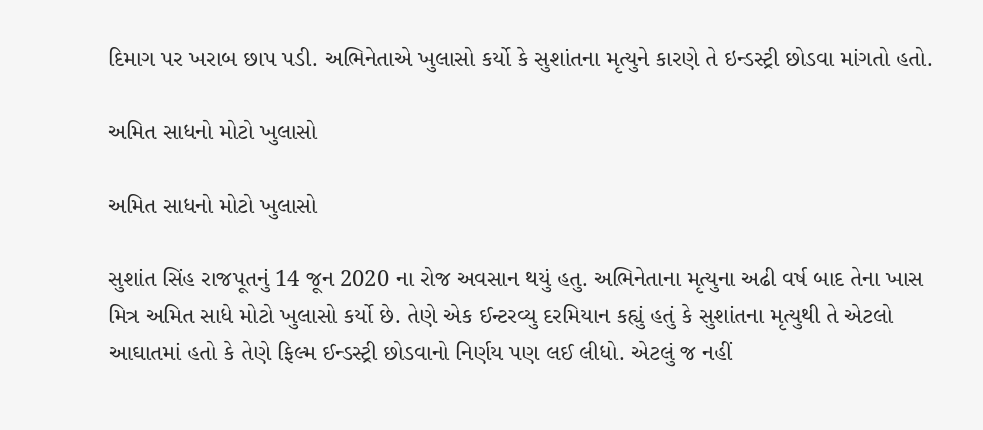દિમાગ પર ખરાબ છાપ પડી. અભિનેતાએ ખુલાસો કર્યો કે સુશાંતના મૃત્યુને કારણે તે ઇન્ડસ્ટ્રી છોડવા માંગતો હતો.

અમિત સાધનો મોટો ખુલાસો

અમિત સાધનો મોટો ખુલાસો

સુશાંત સિંહ રાજપૂતનું 14 જૂન 2020 ના રોજ અવસાન થયું હતુ. અભિનેતાના મૃત્યુના અઢી વર્ષ બાદ તેના ખાસ મિત્ર અમિત સાધે મોટો ખુલાસો કર્યો છે. તેણે એક ઈન્ટરવ્યુ દરમિયાન કહ્યું હતું કે સુશાંતના મૃત્યુથી તે એટલો આઘાતમાં હતો કે તેણે ફિલ્મ ઈન્ડસ્ટ્રી છોડવાનો નિર્ણય પણ લઈ લીધો. એટલું જ નહીં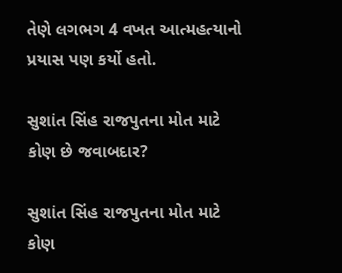તેણે લગભગ 4 વખત આત્મહત્યાનો પ્રયાસ પણ કર્યો હતો.

સુશાંત સિંહ રાજપુતના મોત માટે કોણ છે જવાબદાર?

સુશાંત સિંહ રાજપુતના મોત માટે કોણ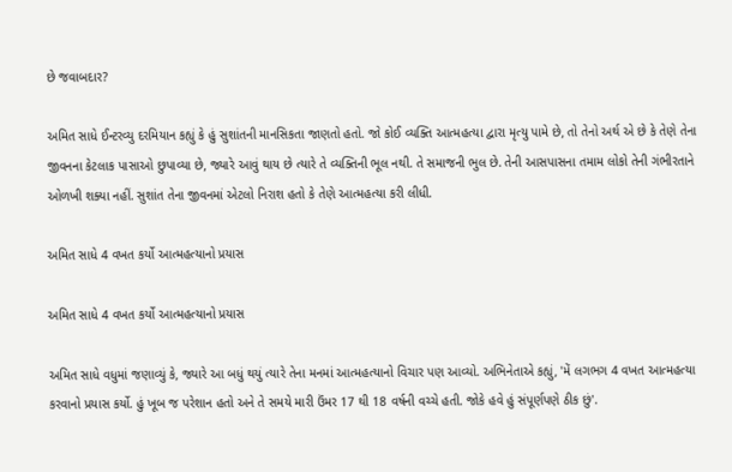છે જવાબદાર?

અમિત સાધે ઈન્ટરવ્યુ દરમિયાન કહ્યું કે હું સુશાંતની માનસિકતા જાણતો હતો. જો કોઈ વ્યક્તિ આત્મહત્યા દ્વારા મૃત્યુ પામે છે, તો તેનો અર્થ એ છે કે તેણે તેના જીવનના કેટલાક પાસાઓ છુપાવ્યા છે, જ્યારે આવું થાય છે ત્યારે તે વ્યક્તિની ભૂલ નથી. તે સમાજની ભુલ છે. તેની આસપાસના તમામ લોકો તેની ગંભીરતાને ઓળખી શક્યા નહીં. સુશાંત તેના જીવનમાં એટલો નિરાશ હતો કે તેણે આત્મહત્યા કરી લીધી.

અમિત સાધે 4 વખત કર્યો આત્મહત્યાનો પ્રયાસ

અમિત સાધે 4 વખત કર્યો આત્મહત્યાનો પ્રયાસ

અમિત સાધે વધુમાં જણાવ્યું કે, જ્યારે આ બધું થયું ત્યારે તેના મનમાં આત્મહત્યાનો વિચાર પણ આવ્યો. અભિનેતાએ કહ્યું, 'મેં લગભગ 4 વખત આત્મહત્યા કરવાનો પ્રયાસ કર્યો. હું ખૂબ જ પરેશાન હતો અને તે સમયે મારી ઉંમર 17 થી 18 વર્ષની વચ્ચે હતી. જોકે હવે હું સંપૂર્ણપણે ઠીક છું'.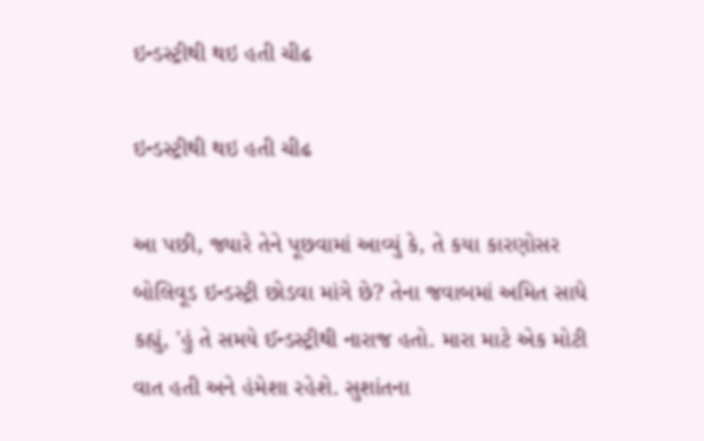ઇન્ડસ્ટ્રીથી થઇ હતી ચીઢ

ઇન્ડસ્ટ્રીથી થઇ હતી ચીઢ

આ પછી, જ્યારે તેને પૂછવામાં આવ્યું કે, તે કયા કારણોસર બોલિવૂડ ઇન્ડસ્ટ્રી છોડવા માંગે છે? તેના જવાબમાં અમિત સાધે કહ્યું, 'હું તે સમયે ઈન્ડસ્ટ્રીથી નારાજ હતો. મારા માટે એક મોટી વાત હતી અને હંમેશા રહેશે. સુશાંતના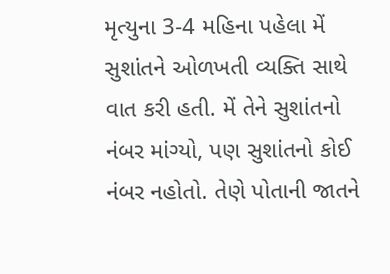મૃત્યુના 3-4 મહિના પહેલા મેં સુશાંતને ઓળખતી વ્યક્તિ સાથે વાત કરી હતી. મેં તેને સુશાંતનો નંબર માંગ્યો, પણ સુશાંતનો કોઈ નંબર નહોતો. તેણે પોતાની જાતને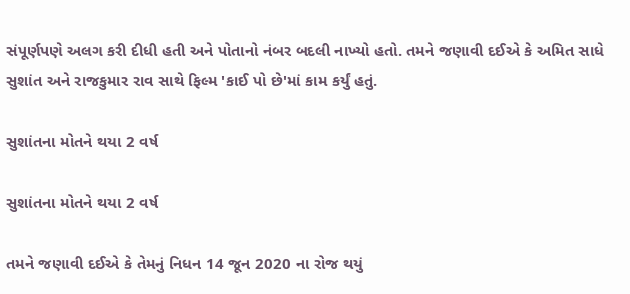સંપૂર્ણપણે અલગ કરી દીધી હતી અને પોતાનો નંબર બદલી નાખ્યો હતો. તમને જણાવી દઈએ કે અમિત સાધે સુશાંત અને રાજકુમાર રાવ સાથે ફિલ્મ 'કાઈ પો છે'માં કામ કર્યું હતું.

સુશાંતના મોતને થયા 2 વર્ષ

સુશાંતના મોતને થયા 2 વર્ષ

તમને જણાવી દઈએ કે તેમનું નિધન 14 જૂન 2020 ના રોજ થયું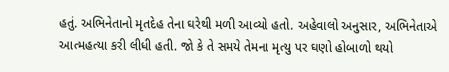હતું. અભિનેતાનો મૃતદેહ તેના ઘરેથી મળી આવ્યો હતો. અહેવાલો અનુસાર, અભિનેતાએ આત્મહત્યા કરી લીધી હતી. જો કે તે સમયે તેમના મૃત્યુ પર ઘણો હોબાળો થયો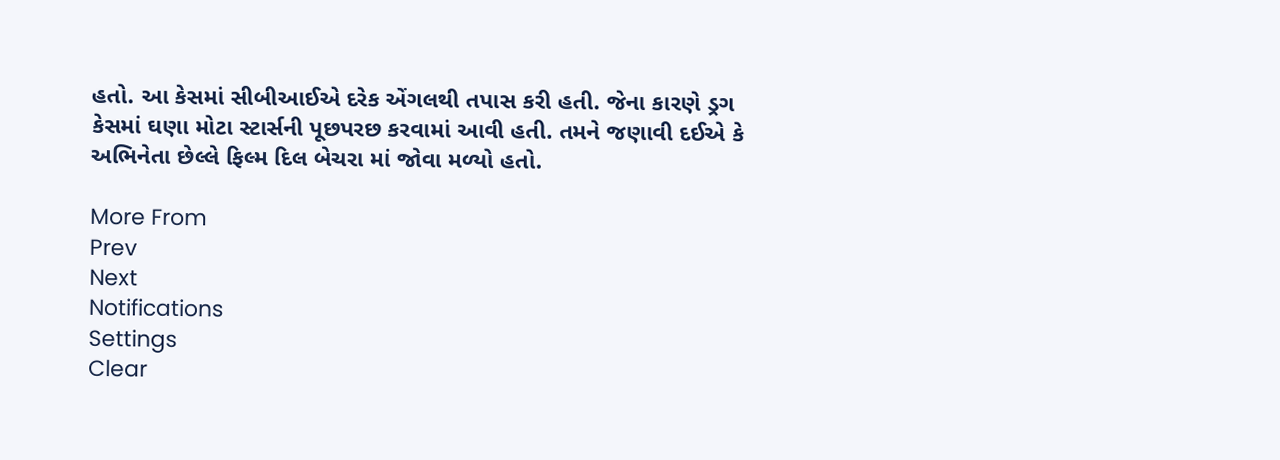હતો. આ કેસમાં સીબીઆઈએ દરેક એંગલથી તપાસ કરી હતી. જેના કારણે ડ્રગ કેસમાં ઘણા મોટા સ્ટાર્સની પૂછપરછ કરવામાં આવી હતી. તમને જણાવી દઈએ કે અભિનેતા છેલ્લે ફિલ્મ દિલ બેચરા માં જોવા મળ્યો હતો.

More From
Prev
Next
Notifications
Settings
Clear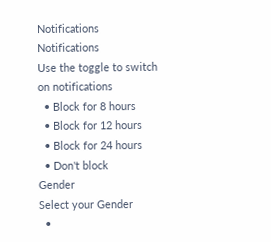Notifications
Notifications
Use the toggle to switch on notifications
  • Block for 8 hours
  • Block for 12 hours
  • Block for 24 hours
  • Don't block
Gender
Select your Gender
  •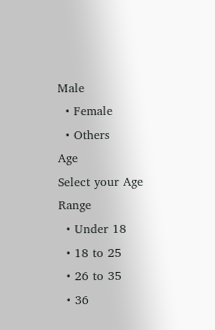Male
  • Female
  • Others
Age
Select your Age Range
  • Under 18
  • 18 to 25
  • 26 to 35
  • 36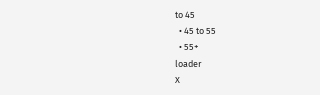to 45
  • 45 to 55
  • 55+
loader
X